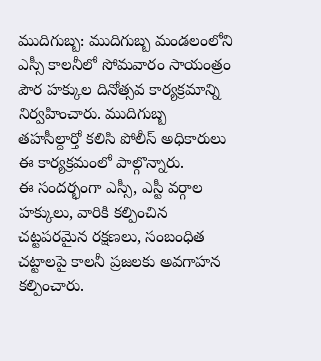ముదిగుబ్బ: ముదిగుబ్బ మండలంలోని ఎస్సీ కాలనీలో సోమవారం సాయంత్రం పౌర హక్కుల దినోత్సవ కార్యక్రమాన్ని నిర్వహించారు. ముదిగుబ్బ తహసీల్దార్తో కలిసి పోలీస్ అధికారులు ఈ కార్యక్రమంలో పాల్గొన్నారు.
ఈ సందర్భంగా ఎస్సీ, ఎస్టీ వర్గాల హక్కులు, వారికి కల్పించిన చట్టపరమైన రక్షణలు, సంబంధిత చట్టాలపై కాలనీ ప్రజలకు అవగాహన కల్పించారు.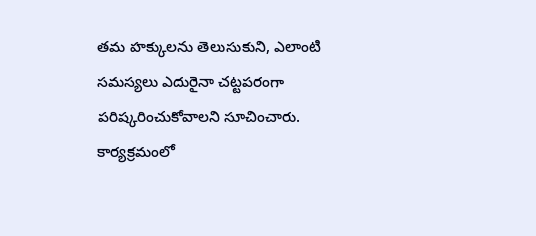తమ హక్కులను తెలుసుకుని, ఎలాంటి సమస్యలు ఎదురైనా చట్టపరంగా పరిష్కరించుకోవాలని సూచించారు.
కార్యక్రమంలో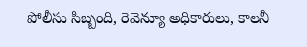పోలీసు సిబ్బంది, రెవెన్యూ అధికారులు, కాలనీ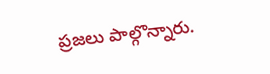ప్రజలు పాల్గొన్నారు.